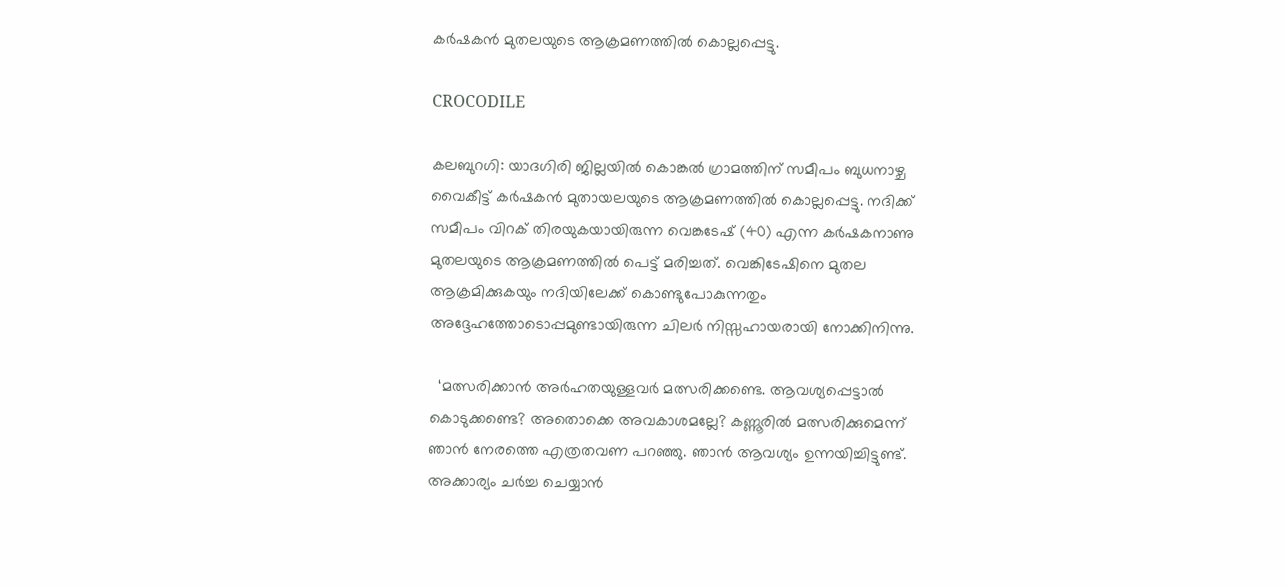കർഷകൻ മുതലയുടെ ആക്രമണത്തിൽ കൊല്ലപ്പെട്ടു.

CROCODILE

കലബുറഗി: യാദഗിരി ജില്ലയിൽ കൊങ്കൽ ഗ്രാമത്തിന് സമീപം ബുധനാഴ്ച വൈകീട്ട് കർഷകൻ മുതായലയുടെ ആക്രമണത്തിൽ കൊല്ലപ്പെട്ടു. നദിക്ക് സമീപം വിറക് തിരയുകയായിരുന്ന വെങ്കടേഷ് (40) എന്ന കർഷകനാണു മുതലയുടെ ആക്രമണത്തിൽ പെട്ട് മരിച്ചത്. വെങ്കിടേഷിനെ മുതല ആക്രമിക്കുകയും നദിയിലേക്ക് കൊണ്ടുപോകുന്നതും അദ്ദേഹത്തോടൊപ്പമുണ്ടായിരുന്ന ചിലർ നിസ്സഹായരായി നോക്കിനിന്നു.

  ‘മത്സരിക്കാന്‍ അര്‍ഹതയുള്ളവര്‍ മത്സരിക്കണ്ടെ. ആവശ്യപ്പെട്ടാല്‍ കൊടുക്കണ്ടെ? അതൊക്കെ അവകാശമല്ലേ? കണ്ണൂരില്‍ മത്സരിക്കുമെന്ന് ഞാന്‍ നേരത്തെ എത്രതവണ പറഞ്ഞു. ഞാന്‍ ആവശ്യം ഉന്നയിച്ചിട്ടുണ്ട്. അക്കാര്യം ചര്‍ച്ച ചെയ്യാന്‍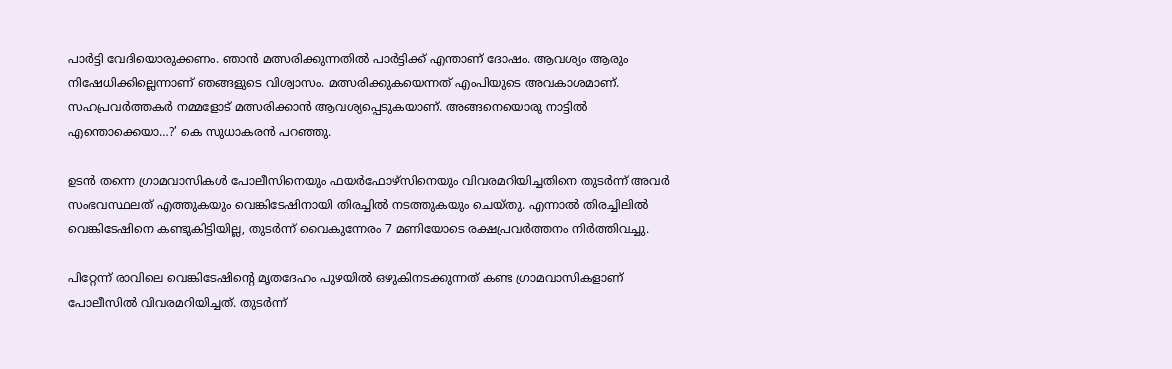പാര്‍ട്ടി വേദിയൊരുക്കണം. ഞാന്‍ മത്സരിക്കുന്നതില്‍ പാര്‍ട്ടിക്ക് എന്താണ് ദോഷം. ആവശ്യം ആരും നിഷേധിക്കില്ലെന്നാണ് ഞങ്ങളുടെ വിശ്വാസം. മത്സരിക്കുകയെന്നത് എംപിയുടെ അവകാശമാണ്. സഹപ്രവര്‍ത്തകര്‍ നമ്മളോട് മത്സരിക്കാന്‍ ആവശ്യപ്പെടുകയാണ്. അങ്ങനെയൊരു നാട്ടില്‍ എന്തൊക്കെയാ…?’ കെ സുധാകരന്‍ പറഞ്ഞു.

ഉടൻ തന്നെ ഗ്രാമവാസികൾ പോലീസിനെയും ഫയർഫോഴ്‌സിനെയും വിവരമറിയിച്ചതിനെ തുടർന്ന് അവർ സംഭവസ്ഥലത് എത്തുകയും വെങ്കിടേഷിനായി തിരച്ചിൽ നടത്തുകയും ചെയ്തു. എന്നാൽ തിരച്ചിലിൽ വെങ്കിടേഷിനെ കണ്ടുകിട്ടിയില്ല, തുടർന്ന് വൈകുന്നേരം 7 മണിയോടെ രക്ഷപ്രവർത്തനം നിർത്തിവച്ചു.

പിറ്റേന്ന് രാവിലെ വെങ്കിടേഷിന്റെ മൃതദേഹം പുഴയിൽ ഒഴുകിനടക്കുന്നത് കണ്ട ഗ്രാമവാസികളാണ് പോലീസിൽ വിവരമറിയിച്ചത്. തുടർന്ന്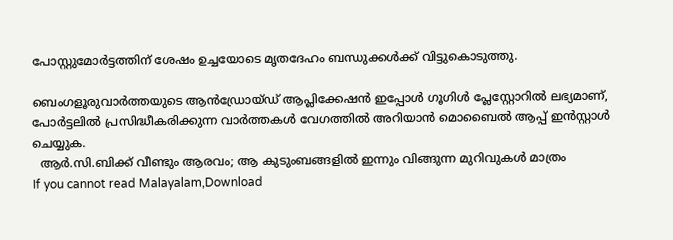പോസ്റ്റുമോർട്ടത്തിന് ശേഷം ഉച്ചയോടെ മൃതദേഹം ബന്ധുക്കൾക്ക് വിട്ടുകൊടുത്തു.

ബെംഗളൂരുവാർത്തയുടെ ആൻഡ്രോയ്ഡ് ആപ്ലിക്കേഷൻ ഇപ്പോൾ ഗൂഗിൾ പ്ലേസ്റ്റോറിൽ ലഭ്യമാണ്, പോർട്ടലിൽ പ്രസിദ്ധീകരിക്കുന്ന വാർത്തകൾ വേഗത്തിൽ അറിയാൻ മൊബൈൽ ആപ്പ് ഇൻസ്റ്റാൾ ചെയ്യുക.
  ആർ.സി.ബിക്ക് വീണ്ടും ആരവം; ആ കുടുംബങ്ങളിൽ ഇന്നും വിങ്ങുന്ന മുറിവുകൾ മാത്രം
If you cannot read Malayalam,Download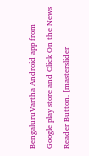BengaluruVartha Android app from Google play store and Click On the News Reader Button. [masterslider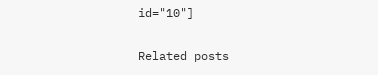id="10"]

Related posts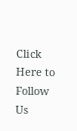Click Here to Follow Us